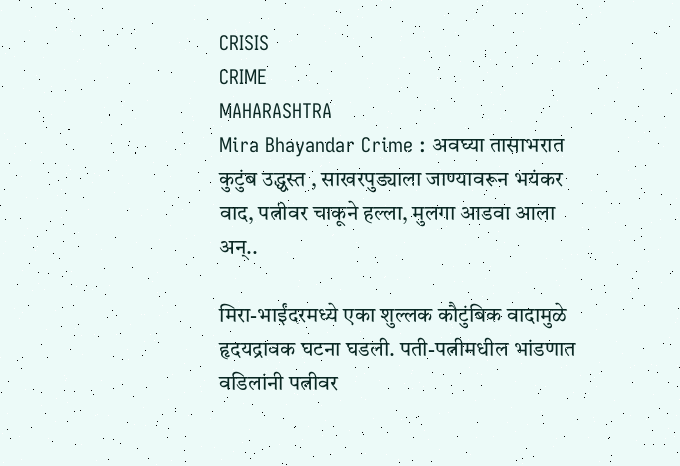CRISIS
CRIME
MAHARASHTRA
Mira Bhayandar Crime : अवघ्या तासाभरात कुटुंब उद्ध्वस्त , साखरपुड्याला जाण्यावरून भयंकर वाद, पत्नीवर चाकूने हल्ला, मुलगा आडवा आला अन्..

मिरा-भाईंदरमध्ये एका शुल्लक कौटुंबिक वादामुळे हृदयद्रावक घटना घडली. पती-पत्नीमधील भांडणात वडिलांनी पत्नीवर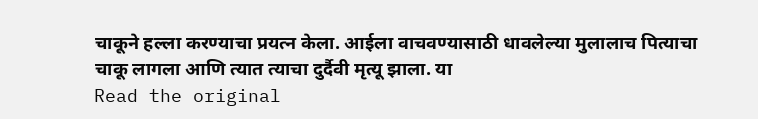चाकूने हल्ला करण्याचा प्रयत्न केला. आईला वाचवण्यासाठी धावलेल्या मुलालाच पित्याचा चाकू लागला आणि त्यात त्याचा दुर्दैवी मृत्यू झाला. या
Read the original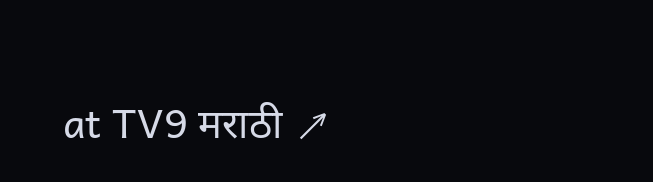at TV9 मराठी ↗